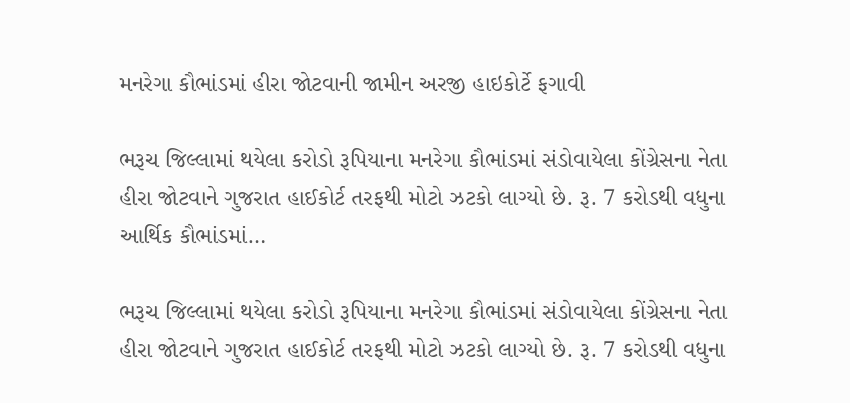મનરેગા કૌભાંડમાં હીરા જોટવાની જામીન અરજી હાઇકોર્ટે ફગાવી

ભરૂચ જિલ્લામાં થયેલા કરોડો રૂપિયાના મનરેગા કૌભાંડમાં સંડોવાયેલા કોંગ્રેસના નેતા હીરા જોટવાને ગુજરાત હાઈકોર્ટ તરફથી મોટો ઝટકો લાગ્યો છે. રૂ. 7 કરોડથી વધુના આર્થિક કૌભાંડમાં…

ભરૂચ જિલ્લામાં થયેલા કરોડો રૂપિયાના મનરેગા કૌભાંડમાં સંડોવાયેલા કોંગ્રેસના નેતા હીરા જોટવાને ગુજરાત હાઈકોર્ટ તરફથી મોટો ઝટકો લાગ્યો છે. રૂ. 7 કરોડથી વધુના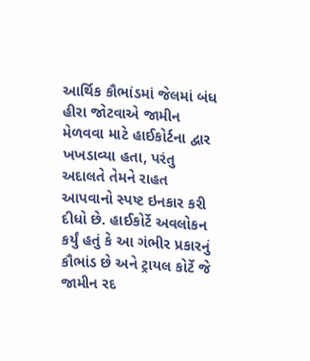આર્થિક કૌભાંડમાં જેલમાં બંધ હીરા જોટવાએ જામીન મેળવવા માટે હાઈકોર્ટના દ્વાર ખખડાવ્યા હતા, પરંતુ અદાલતે તેમને રાહત આપવાનો સ્પષ્ટ ઇનકાર કરી દીધો છે. હાઈકોર્ટે અવલોકન કર્યું હતું કે આ ગંભીર પ્રકારનું કૌભાંડ છે અને ટ્રાયલ કોર્ટે જે જામીન રદ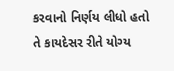કરવાનો નિર્ણય લીધો હતો તે કાયદેસર રીતે યોગ્ય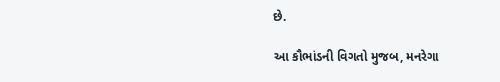છે.

આ કૌભાંડની વિગતો મુજબ, મનરેગા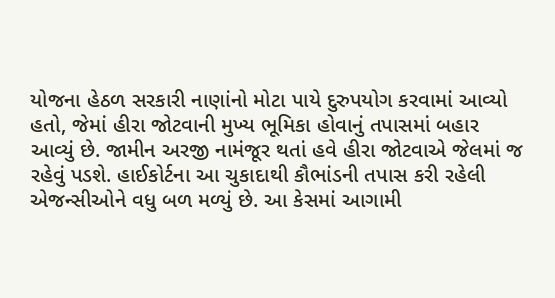યોજના હેઠળ સરકારી નાણાંનો મોટા પાયે દુરુપયોગ કરવામાં આવ્યો હતો, જેમાં હીરા જોટવાની મુખ્ય ભૂમિકા હોવાનું તપાસમાં બહાર આવ્યું છે. જામીન અરજી નામંજૂર થતાં હવે હીરા જોટવાએ જેલમાં જ રહેવું પડશે. હાઈકોર્ટના આ ચુકાદાથી કૌભાંડની તપાસ કરી રહેલી એજન્સીઓને વધુ બળ મળ્યું છે. આ કેસમાં આગામી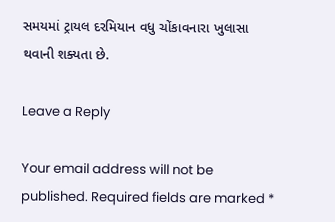સમયમાં ટ્રાયલ દરમિયાન વધુ ચોંકાવનારા ખુલાસા થવાની શક્યતા છે.

Leave a Reply

Your email address will not be published. Required fields are marked *